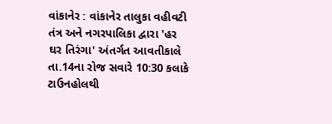વાંકાનેર : વાંકાનેર તાલુકા વહીવટી તંત્ર અને નગરપાલિકા દ્વારા 'હર ઘર તિરંગા' અંતર્ગત આવતીકાલે તા.14ના રોજ સવારે 10:30 કલાકે ટાઉનહોલથી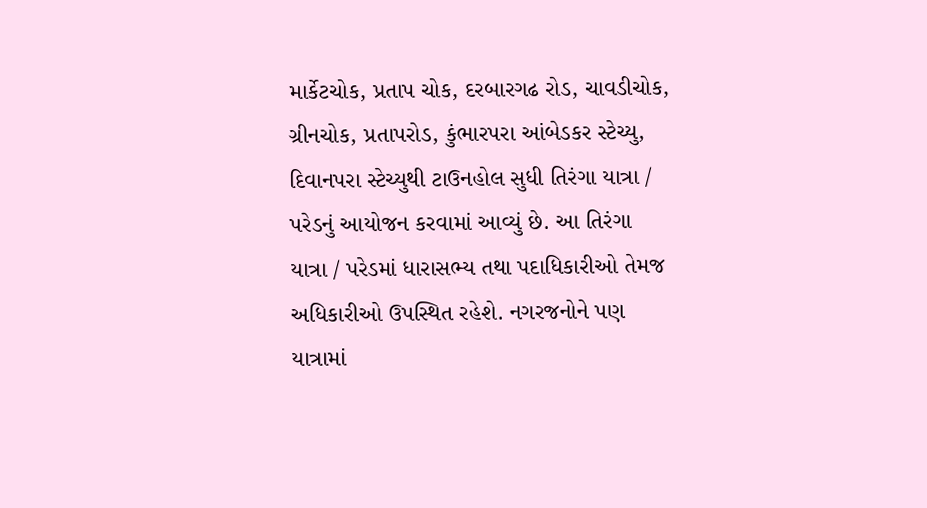માર્કેટચોક, પ્રતાપ ચોક, દરબારગઢ રોડ, ચાવડીચોક, ગ્રીનચોક, પ્રતાપરોડ, કુંભારપરા આંબેડકર સ્ટેચ્યુ, દિવાનપરા સ્ટેચ્યુથી ટાઉનહોલ સુધી તિરંગા યાત્રા / પરેડનું આયોજન કરવામાં આવ્યું છે. આ તિરંગા યાત્રા / પરેડમાં ધારાસભ્ય તથા પદાધિકારીઓ તેમજ અધિકારીઓ ઉપસ્થિત રહેશે. નગરજનોને પણ યાત્રામાં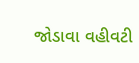જોડાવા વહીવટી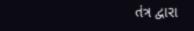તંત્ર દ્વારા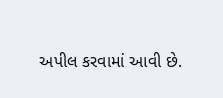અપીલ કરવામાં આવી છે.